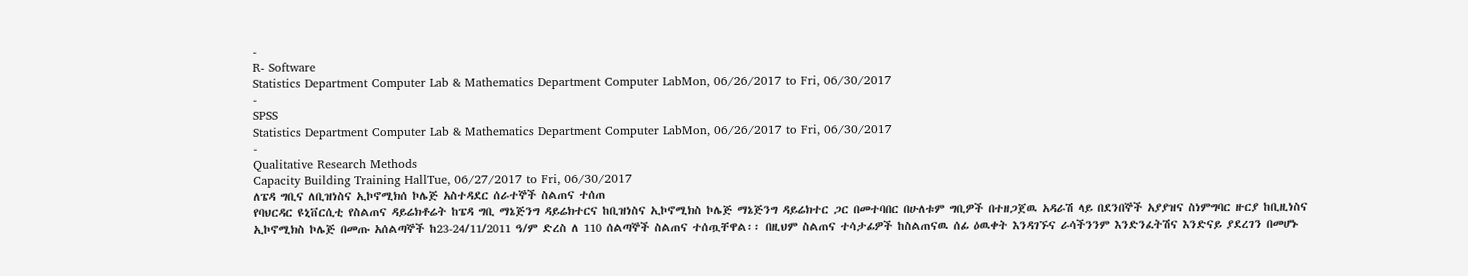-
R- Software
Statistics Department Computer Lab & Mathematics Department Computer LabMon, 06/26/2017 to Fri, 06/30/2017
-
SPSS
Statistics Department Computer Lab & Mathematics Department Computer LabMon, 06/26/2017 to Fri, 06/30/2017
-
Qualitative Research Methods
Capacity Building Training HallTue, 06/27/2017 to Fri, 06/30/2017
ለፔዳ ግቢና ለቢዝነስና ኢኮኖሚክሰ ኮሌጅ አስተዳደር ሰራተኞች ስልጠና ተሰጠ
የባህርዳር ዩኒቨርሲቲ የስልጠና ዳይሬክቶሬት ከፔዳ ግቢ ማኔጅንግ ዳይሬክተርና ከቢዝነስና ኢኮኖሚክስ ኮሌጅ ማኔጅንግ ዳይሬክተር ጋር በመተባበር በሁለቱም ግቢዎች በተዘጋጀዉ አዳራሽ ላይ በደንበኞች አያያዝና ስነምግባር ዙርያ ከቢዚነስና ኢኮኖሚክስ ኮሌጅ በመጡ አሰልጣኞች ከ23-24/11/2011 ዓ/ም ድረስ ለ 110 ሰልጣኞች ስልጠና ተሰጧቸዋል፡፡ በዚህም ስልጠና ተሳታፊዎች ከስልጠናዉ ሰፊ ዕዉቀት እንዳገኙና ራሳችንንም እንድንፈትሽና እንድናይ ያደረገን በመሆኑ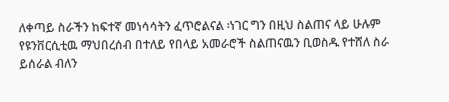ለቀጣይ ስራችን ከፍተኛ መነሳሳትን ፈጥሮልናል ፡ነገር ግን በዚህ ስልጠና ላይ ሁሉም የዩንቨርሲቲዉ ማህበረሰብ በተለይ የበላይ አመራሮች ስልጠናዉን ቢወስዱ የተሸለ ስራ ይሰራል ብለን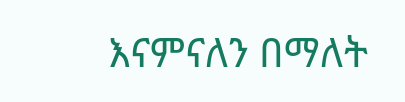እናምናለን በማለት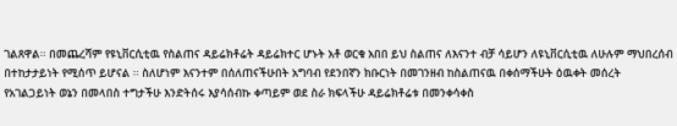ገልጸዋል፡፡ በመጨረሻም የዩኒቨርሲቲዉ የስልጠና ዳይሬክቶሬት ዳይሬክተር ሆኑት አቶ ወርቁ አበበ ይህ ስልጠና ለእናንተ ብቻ ሳይሆን ለዩኒቨርሲቲዉ ለሁሉም ማህበረሰብ በተከታታይነት የሚሰጥ ይሆናል ፡፡ ስለሆነም እናንተም በሰለጠናችሁበት አግባብ የደንበኛን ክቡርነት በመገንዘብ ከስልጠናዉ በቀሰማችሁት ዕዉቀት መሰረት የአገልጋይነት ወኔን በመላበስ ተግታችሁ እንድትሰሩ እያሳሰብኩ ቀጣይም ወደ ስራ ክፍላችሁ ዳይሬክቶሬቱ በመንቀሳቀስ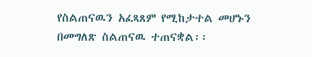የስልጠናዉን አፈጻጸም የሚከታተል መሆኑን በመግለጽ ስልጠናዉ ተጠናቋል፡፡